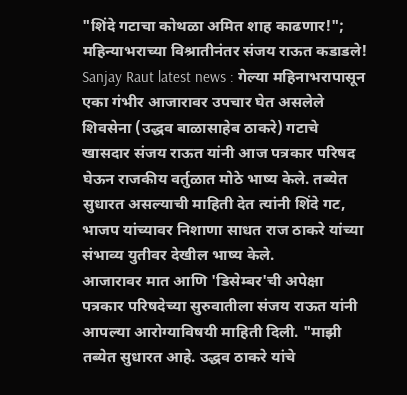"शिंदे गटाचा कोथळा अमित शाह काढणार!"; महिन्याभराच्या विश्रातीनंतर संजय राऊत कडाडले!
Sanjay Raut latest news : गेल्या महिनाभरापासून एका गंभीर आजारावर उपचार घेत असलेले शिवसेना (उद्धव बाळासाहेब ठाकरे) गटाचे खासदार संजय राऊत यांनी आज पत्रकार परिषद घेऊन राजकीय वर्तुळात मोठे भाष्य केले. तब्येत सुधारत असल्याची माहिती देत त्यांनी शिंदे गट, भाजप यांच्यावर निशाणा साधत राज ठाकरे यांच्या संभाव्य युतीवर देखील भाष्य केले.
आजारावर मात आणि 'डिसेम्बर'ची अपेक्षा
पत्रकार परिषदेच्या सुरुवातीला संजय राऊत यांनी आपल्या आरोग्याविषयी माहिती दिली. "माझी तब्येत सुधारत आहे. उद्धव ठाकरे यांचे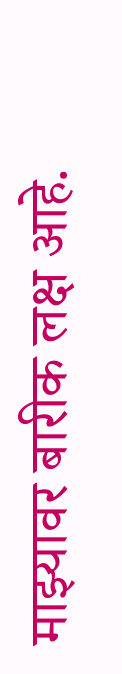माझ्यावर बारीक लक्ष आहे.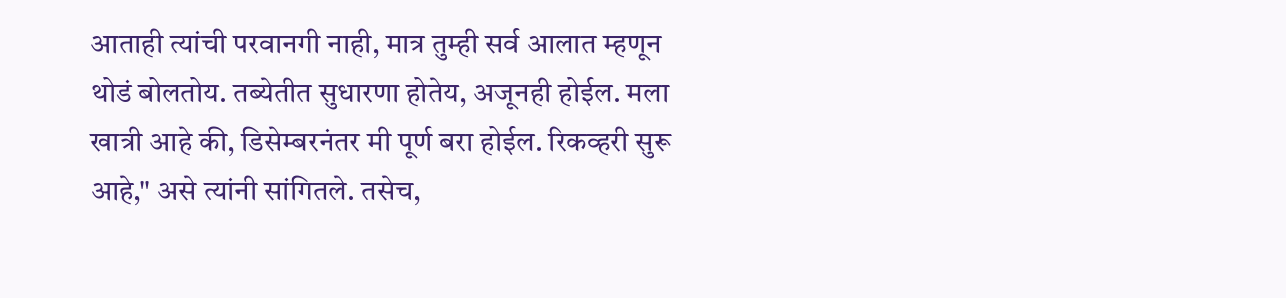आताही त्यांची परवानगी नाही, मात्र तुम्ही सर्व आलात म्हणून थोडं बोलतोय. तब्येतीत सुधारणा होतेय, अजूनही होईल. मला खात्री आहे की, डिसेम्बरनंतर मी पूर्ण बरा होईल. रिकव्हरी सुरू आहे," असे त्यांनी सांगितले. तसेच,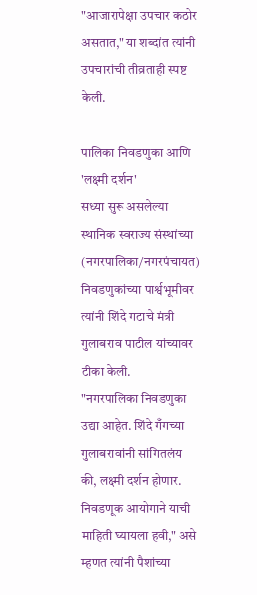"आजारापेक्षा उपचार कठोर असतात," या शब्दांत त्यांनी उपचारांची तीव्रताही स्पष्ट केली.

पालिका निवडणुका आणि 'लक्ष्मी दर्शन'
सध्या सुरू असलेल्या स्थानिक स्वराज्य संस्थांच्या (नगरपालिका/नगरपंचायत) निवडणुकांच्या पार्श्वभूमीवर त्यांनी शिंदे गटाचे मंत्री गुलाबराव पाटील यांच्यावर टीका केली.
"नगरपालिका निवडणुका उद्या आहेत. शिंदे गँगच्या गुलाबरावांनी सांगितलंय की, लक्ष्मी दर्शन होणार. निवडणूक आयोगाने याची माहिती घ्यायला हवी," असे म्हणत त्यांनी पैशांच्या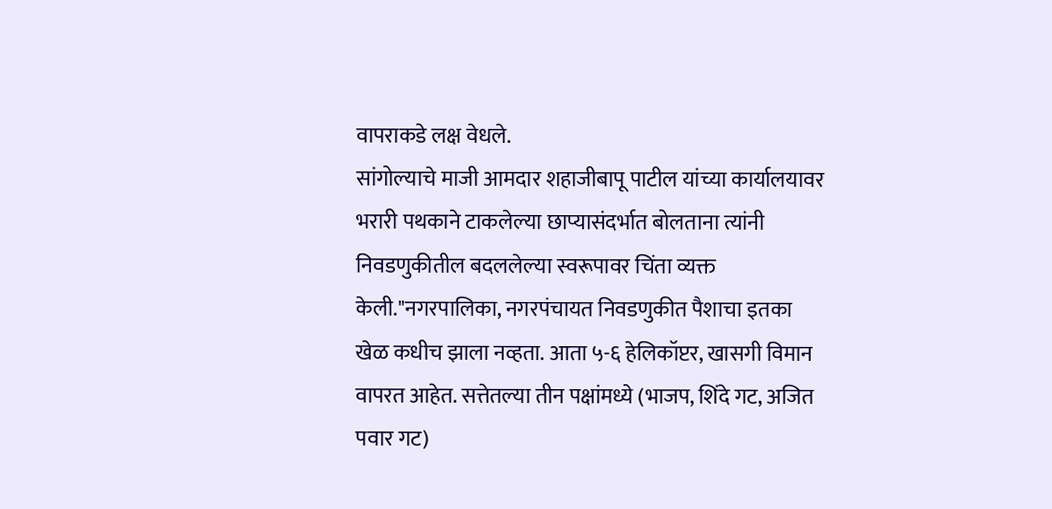वापराकडे लक्ष वेधले.
सांगोल्याचे माजी आमदार शहाजीबापू पाटील यांच्या कार्यालयावर भरारी पथकाने टाकलेल्या छाप्यासंदर्भात बोलताना त्यांनी निवडणुकीतील बदललेल्या स्वरूपावर चिंता व्यक्त केली."नगरपालिका, नगरपंचायत निवडणुकीत पैशाचा इतका खेळ कधीच झाला नव्हता. आता ५-६ हेलिकॉप्टर, खासगी विमान वापरत आहेत. सत्तेतल्या तीन पक्षांमध्ये (भाजप, शिंदे गट, अजित पवार गट)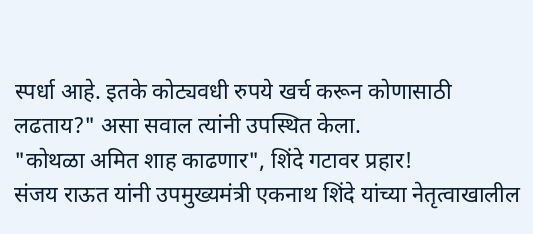स्पर्धा आहे. इतके कोट्यवधी रुपये खर्च करून कोणासाठी लढताय?" असा सवाल त्यांनी उपस्थित केला.
"कोथळा अमित शाह काढणार", शिंदे गटावर प्रहार!
संजय राऊत यांनी उपमुख्यमंत्री एकनाथ शिंदे यांच्या नेतृत्वाखालील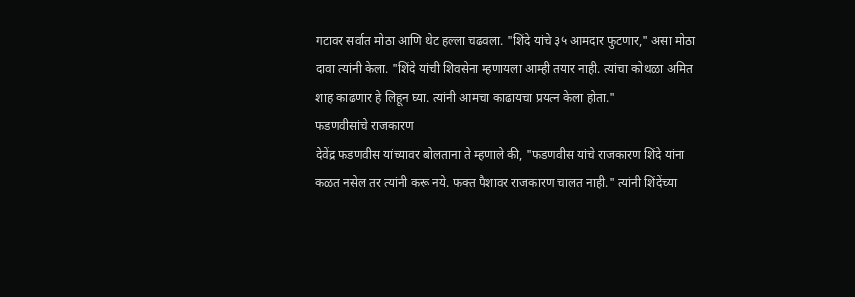गटावर सर्वात मोठा आणि थेट हल्ला चढवला. "शिंदे यांचे ३५ आमदार फुटणार," असा मोठा दावा त्यांनी केला. "शिंदे यांची शिवसेना म्हणायला आम्ही तयार नाही. त्यांचा कोथळा अमित शाह काढणार हे लिहून घ्या. त्यांनी आमचा काढायचा प्रयत्न केला होता."
फडणवीसांचे राजकारण
देवेंद्र फडणवीस यांच्यावर बोलताना ते म्हणाले की, "फडणवीस यांचे राजकारण शिंदे यांना कळत नसेल तर त्यांनी करू नये. फक्त पैशावर राजकारण चालत नाही." त्यांनी शिंदेंच्या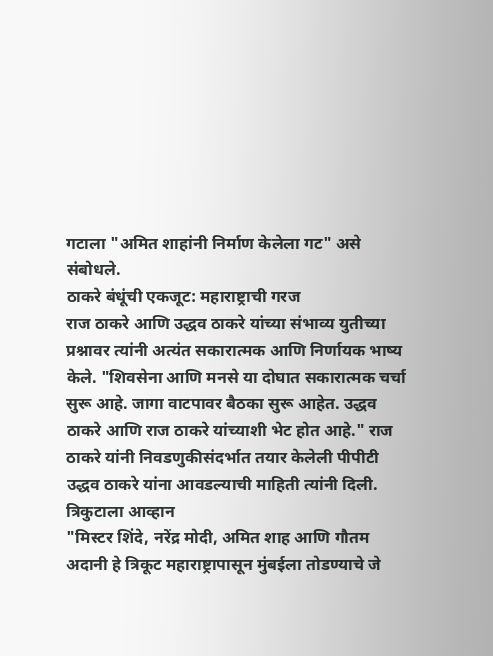गटाला "अमित शाहांनी निर्माण केलेला गट" असे संबोधले.
ठाकरे बंधूंची एकजूट: महाराष्ट्राची गरज
राज ठाकरे आणि उद्धव ठाकरे यांच्या संभाव्य युतीच्या प्रश्नावर त्यांनी अत्यंत सकारात्मक आणि निर्णायक भाष्य केले. "शिवसेना आणि मनसे या दोघात सकारात्मक चर्चा सुरू आहे. जागा वाटपावर बैठका सुरू आहेत. उद्धव ठाकरे आणि राज ठाकरे यांच्याशी भेट होत आहे." राज ठाकरे यांनी निवडणुकीसंदर्भात तयार केलेली पीपीटी उद्धव ठाकरे यांना आवडल्याची माहिती त्यांनी दिली.
त्रिकुटाला आव्हान
"मिस्टर शिंदे, नरेंद्र मोदी, अमित शाह आणि गौतम अदानी हे त्रिकूट महाराष्ट्रापासून मुंबईला तोडण्याचे जे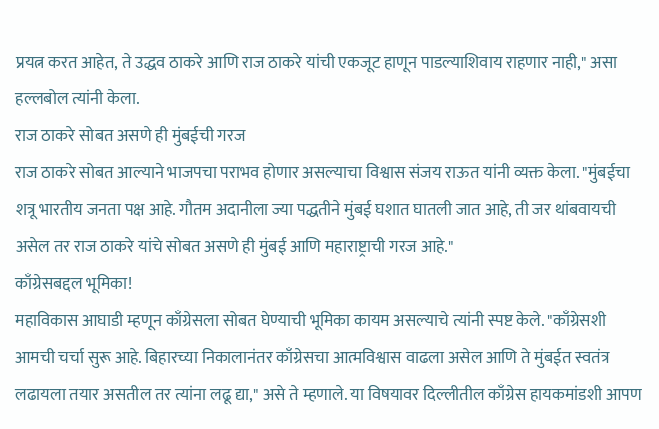प्रयत्न करत आहेत, ते उद्धव ठाकरे आणि राज ठाकरे यांची एकजूट हाणून पाडल्याशिवाय राहणार नाही," असा हल्लबोल त्यांनी केला.
राज ठाकरे सोबत असणे ही मुंबईची गरज
राज ठाकरे सोबत आल्याने भाजपचा पराभव होणार असल्याचा विश्वास संजय राऊत यांनी व्यक्त केला. "मुंबईचा शत्रू भारतीय जनता पक्ष आहे. गौतम अदानीला ज्या पद्धतीने मुंबई घशात घातली जात आहे, ती जर थांबवायची असेल तर राज ठाकरे यांचे सोबत असणे ही मुंबई आणि महाराष्ट्राची गरज आहे."
काँग्रेसबद्दल भूमिका!
महाविकास आघाडी म्हणून काँग्रेसला सोबत घेण्याची भूमिका कायम असल्याचे त्यांनी स्पष्ट केले. "काँग्रेसशी आमची चर्चा सुरू आहे. बिहारच्या निकालानंतर काँग्रेसचा आत्मविश्वास वाढला असेल आणि ते मुंबईत स्वतंत्र लढायला तयार असतील तर त्यांना लढू द्या," असे ते म्हणाले. या विषयावर दिल्लीतील काँग्रेस हायकमांडशी आपण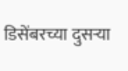डिसेंबरच्या दुसऱ्या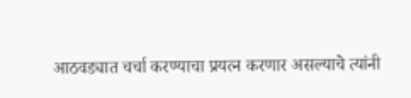आठवड्यात चर्चा करण्याचा प्रयत्न करणार असल्याचे त्यांनी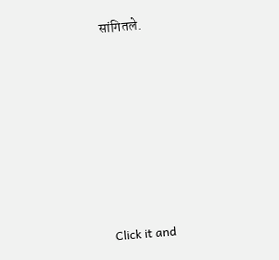सांगितले.












Click it and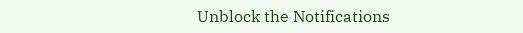Unblock the Notifications